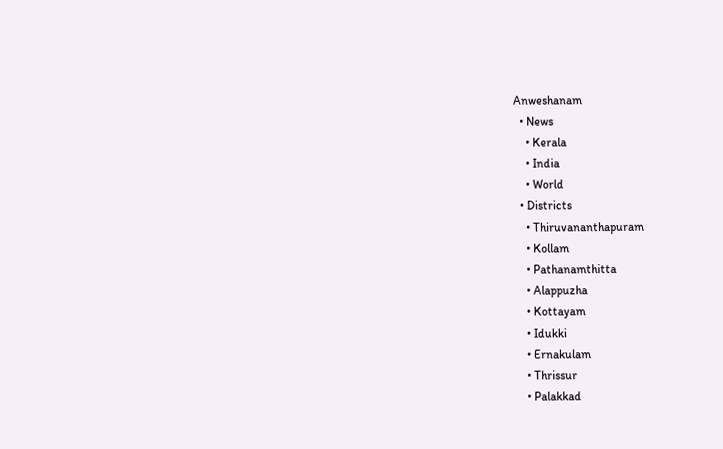Anweshanam
  • News
    • Kerala
    • India
    • World
  • Districts
    • Thiruvananthapuram
    • Kollam
    • Pathanamthitta
    • Alappuzha
    • Kottayam
    • Idukki
    • Ernakulam
    • Thrissur
    • Palakkad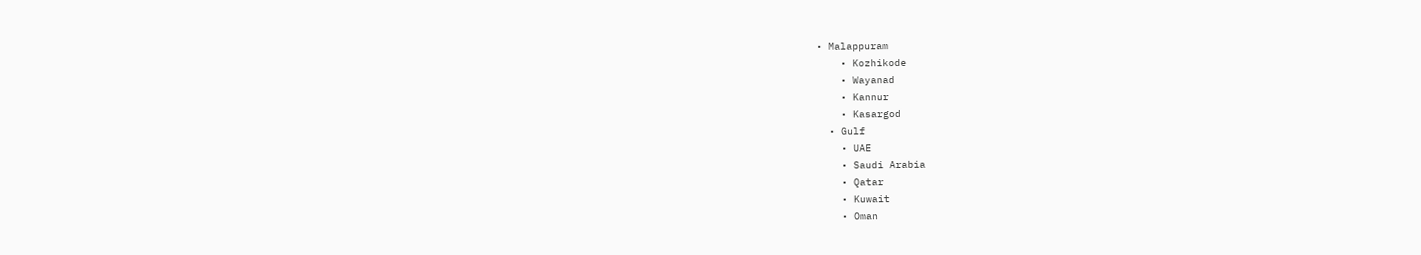• Malappuram
    • Kozhikode
    • Wayanad
    • Kannur
    • Kasargod
  • Gulf
    • UAE
    • Saudi Arabia
    • Qatar
    • Kuwait
    • Oman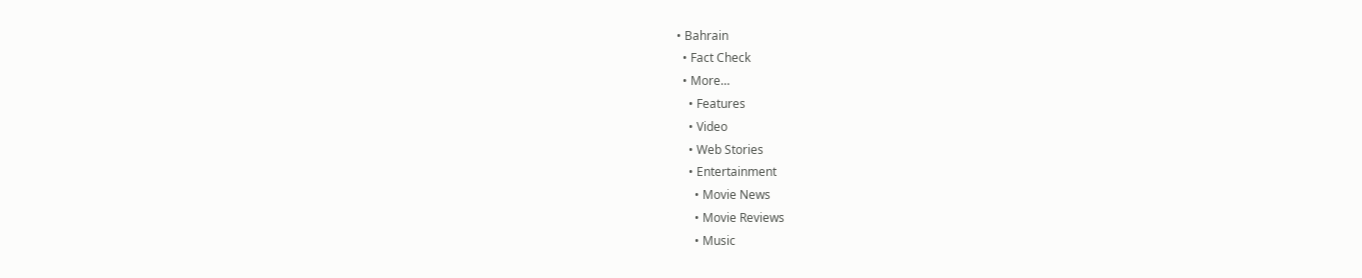• Bahrain
  • Fact Check
  • More…
    • Features
    • Video
    • Web Stories
    • Entertainment
      • Movie News
      • Movie Reviews
      • Music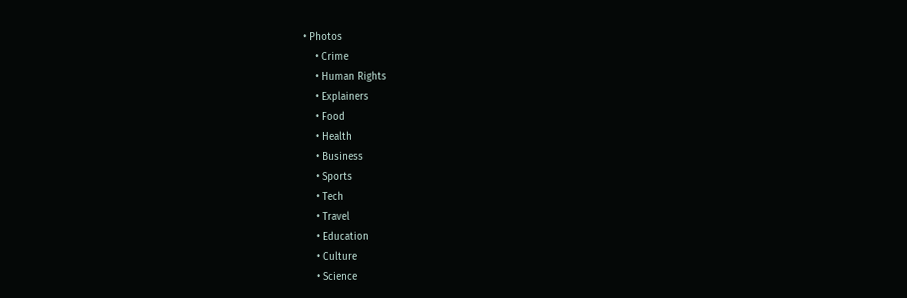• Photos
    • Crime
    • Human Rights
    • Explainers
    • Food
    • Health
    • Business
    • Sports
    • Tech
    • Travel
    • Education
    • Culture
    • Science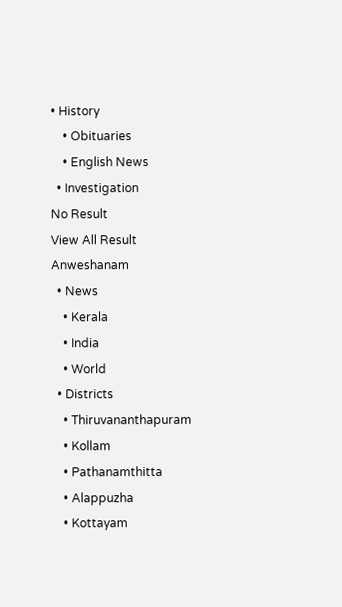• History
    • Obituaries
    • English News
  • Investigation
No Result
View All Result
Anweshanam
  • News
    • Kerala
    • India
    • World
  • Districts
    • Thiruvananthapuram
    • Kollam
    • Pathanamthitta
    • Alappuzha
    • Kottayam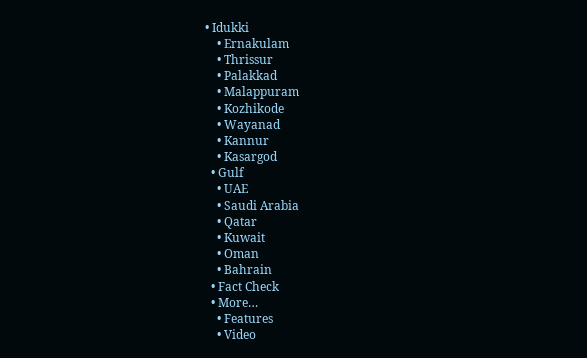• Idukki
    • Ernakulam
    • Thrissur
    • Palakkad
    • Malappuram
    • Kozhikode
    • Wayanad
    • Kannur
    • Kasargod
  • Gulf
    • UAE
    • Saudi Arabia
    • Qatar
    • Kuwait
    • Oman
    • Bahrain
  • Fact Check
  • More…
    • Features
    • Video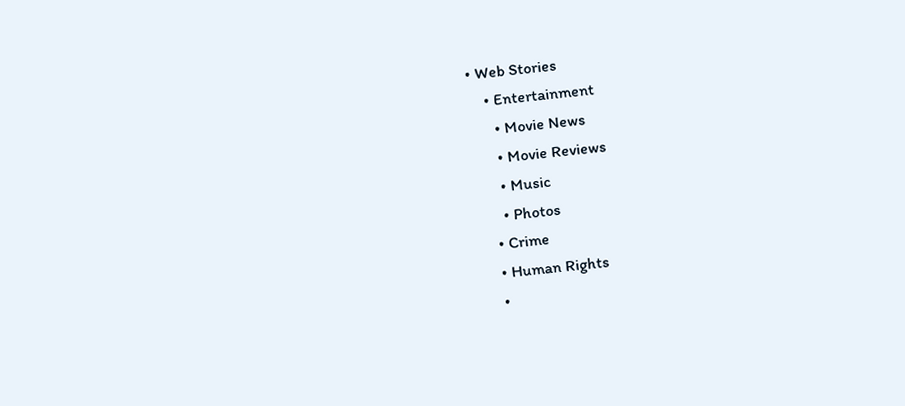• Web Stories
    • Entertainment
      • Movie News
      • Movie Reviews
      • Music
      • Photos
    • Crime
    • Human Rights
    •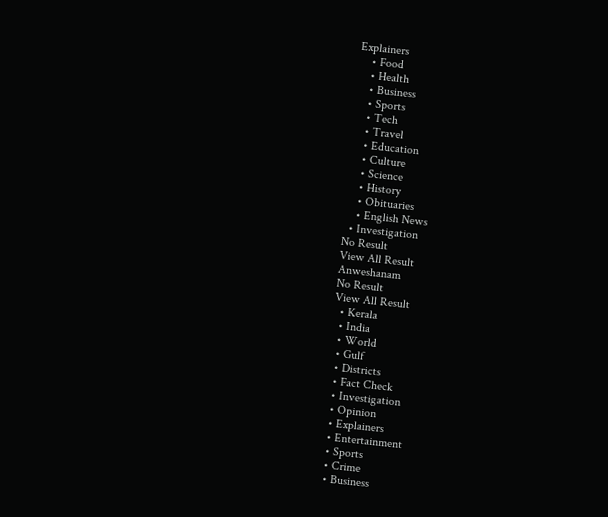Explainers
    • Food
    • Health
    • Business
    • Sports
    • Tech
    • Travel
    • Education
    • Culture
    • Science
    • History
    • Obituaries
    • English News
  • Investigation
No Result
View All Result
Anweshanam
No Result
View All Result
  • Kerala
  • India
  • World
  • Gulf
  • Districts
  • Fact Check
  • Investigation
  • Opinion
  • Explainers
  • Entertainment
  • Sports
  • Crime
  • Business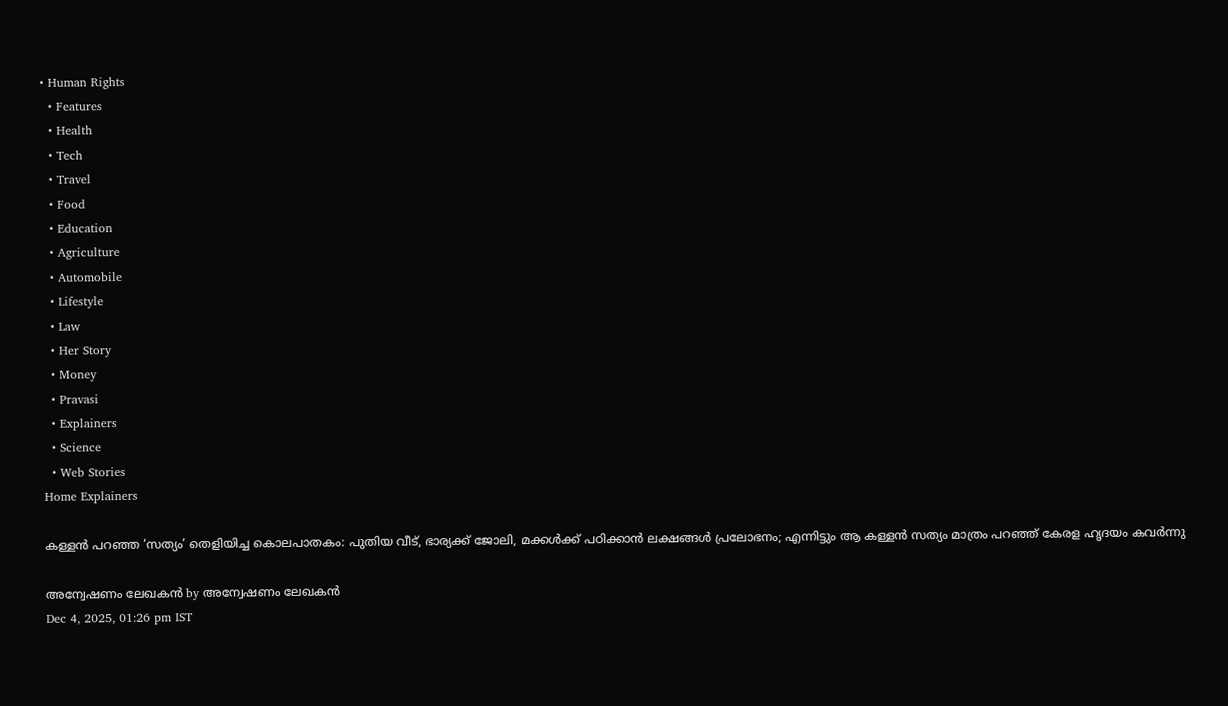• Human Rights
  • Features
  • Health
  • Tech
  • Travel
  • Food
  • Education
  • Agriculture
  • Automobile
  • Lifestyle
  • Law
  • Her Story
  • Money
  • Pravasi
  • Explainers
  • Science
  • Web Stories
Home Explainers

കള്ളന്‍ പറഞ്ഞ ‘സത്യം’ തെളിയിച്ച കൊലപാതകം: പുതിയ വീട്, ഭാര്യക്ക് ജോലി, മക്കള്‍ക്ക് പഠിക്കാന്‍ ലക്ഷങ്ങള്‍ പ്രലോഭനം; എന്നിട്ടും ആ കള്ളന്‍ സത്യം മാത്രം പറഞ്ഞ് കേരള ഹൃദയം കവര്‍ന്നു

അന്വേഷണം ലേഖകൻ by അന്വേഷണം ലേഖകൻ
Dec 4, 2025, 01:26 pm IST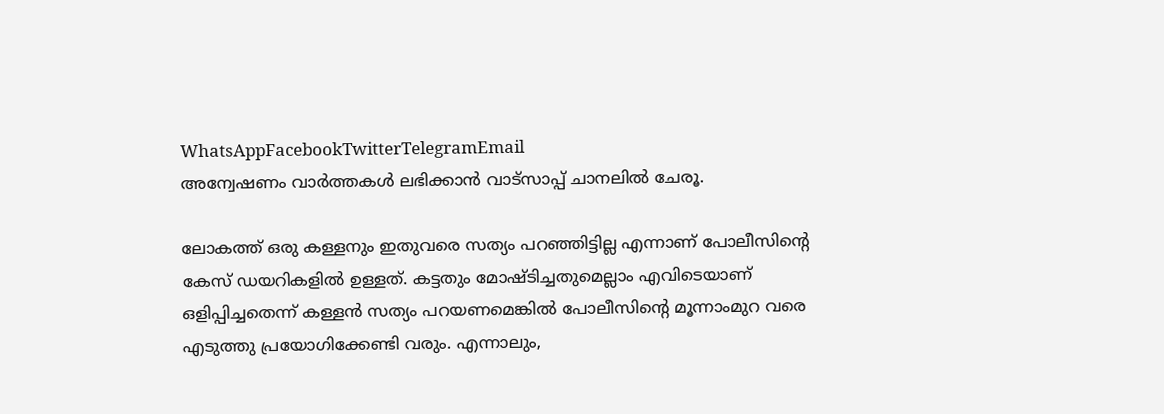WhatsAppFacebookTwitterTelegramEmail
അന്വേഷണം വാർത്തകൾ ലഭിക്കാന്‍ വാട്സാപ്പ് ചാനലില്‍ ചേരൂ.

ലോകത്ത് ഒരു കള്ളനും ഇതുവരെ സത്യം പറഞ്ഞിട്ടില്ല എന്നാണ് പോലീസിന്റെ കേസ് ഡയറികളില്‍ ഉള്ളത്. കട്ടതും മോഷ്ടിച്ചതുമെല്ലാം എവിടെയാണ് ഒളിപ്പിച്ചതെന്ന് കള്ളന്‍ സത്യം പറയണമെങ്കില്‍ പോലീസിന്റെ മൂന്നാംമുറ വരെ എടുത്തു പ്രയോഗിക്കേണ്ടി വരും. എന്നാലും,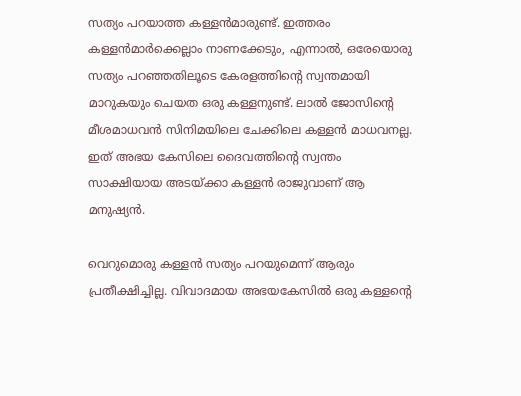സത്യം പറയാത്ത കള്ളന്‍മാരുണ്ട്. ഇത്തരം കള്ളന്‍മാര്‍ക്കെല്ലാം നാണക്കേടും, എന്നാല്‍, ഒരേയൊരു സത്യം പറഞ്ഞതിലൂടെ കേരളത്തിന്റെ സ്വന്തമായി മാറുകയും ചെയത ഒരു കള്ളനുണ്ട്. ലാല്‍ ജോസിന്റെ മീശമാധവന്‍ സിനിമയിലെ ചേക്കിലെ കള്ളന്‍ മാധവനല്ല. ഇത് അഭയ കേസിലെ ദൈവത്തിന്റെ സ്വന്തം സാക്ഷിയായ അടയ്ക്കാ കള്ളന്‍ രാജുവാണ് ആ മനുഷ്യന്‍.

വെറുമൊരു കള്ളന്‍ സത്യം പറയുമെന്ന് ആരും പ്രതീക്ഷിച്ചില്ല. വിവാദമായ അഭയകേസില്‍ ഒരു കള്ളന്റെ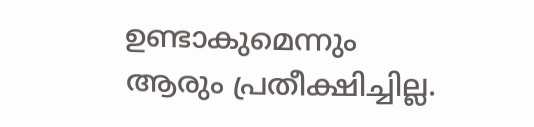ഉണ്ടാകുമെന്നും ആരും പ്രതീക്ഷിച്ചില്ല.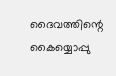ദൈവത്തിന്റെ കൈയ്യൊപ്പു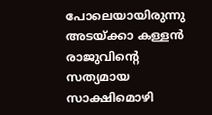പോലെയായിരുന്നു അടയ്ക്കാ കള്ളന്‍ രാജുവിന്റെ സത്യമായ സാക്ഷിമൊഴി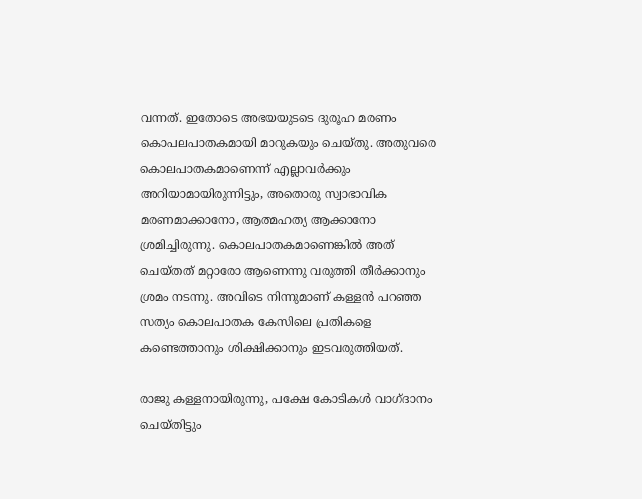വന്നത്. ഇതോടെ അഭയയുടടെ ദുരൂഹ മരണം കൊപലപാതകമായി മാറുകയും ചെയ്തു. അതുവരെ കൊലപാതകമാണെന്ന് എല്ലാവര്‍ക്കും അറിയാമായിരുന്നിട്ടും, അതൊരു സ്വാഭാവിക മരണമാക്കാനോ, ആത്മഹത്യ ആക്കാനോ ശ്രമിച്ചിരുന്നു. കൊലപാതകമാണെങ്കില്‍ അത് ചെയ്തത് മറ്റാരോ ആണെന്നു വരുത്തി തീര്‍ക്കാനും ശ്രമം നടന്നു. അവിടെ നിന്നുമാണ് കള്ളന്‍ പറഞ്ഞ സത്യം കൊലപാതക കേസിലെ പ്രതികളെ കണ്ടെത്താനും ശിക്ഷിക്കാനും ഇടവരുത്തിയത്.

രാജു കള്ളനായിരുന്നു, പക്ഷേ കോടികള്‍ വാഗ്ദാനം ചെയ്തിട്ടും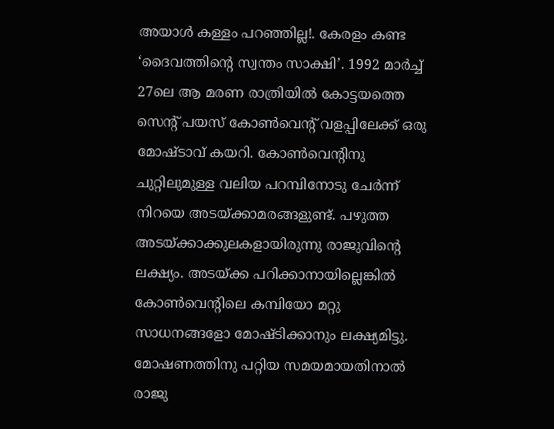അയാള്‍ കള്ളം പറഞ്ഞില്ല!. കേരളം കണ്ട ‘ദൈവത്തിന്റെ സ്വന്തം സാക്ഷി’. 1992 മാര്‍ച്ച് 27ലെ ആ മരണ രാത്രിയില്‍ കോട്ടയത്തെ സെന്റ് പയസ് കോണ്‍വെന്റ് വളപ്പിലേക്ക് ഒരു മോഷ്ടാവ് കയറി. കോണ്‍വെന്റിനു ചുറ്റിലുമുള്ള വലിയ പറമ്പിനോടു ചേര്‍ന്ന് നിറയെ അടയ്ക്കാമരങ്ങളുണ്ട്. പഴുത്ത അടയ്ക്കാക്കുലകളായിരുന്നു രാജുവിന്റെ ലക്ഷ്യം. അടയ്ക്ക പറിക്കാനായില്ലെങ്കില്‍ കോണ്‍വെന്റിലെ കമ്പിയോ മറ്റു സാധനങ്ങളോ മോഷ്ടിക്കാനും ലക്ഷ്യമിട്ടു. മോഷണത്തിനു പറ്റിയ സമയമായതിനാല്‍ രാജു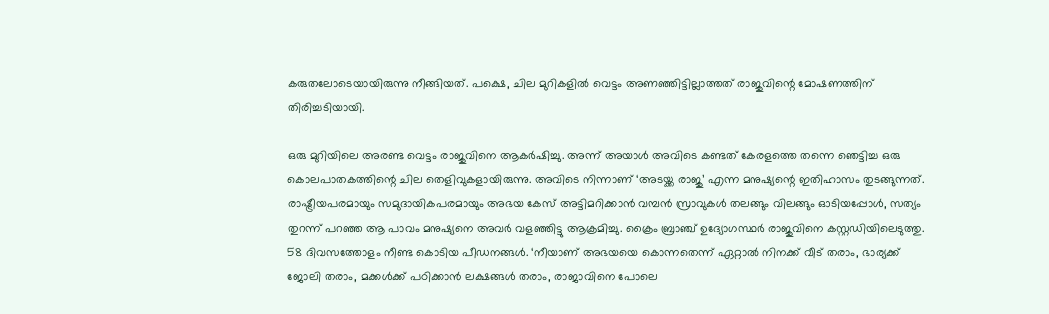കരുതലോടെയായിരുന്നു നീങ്ങിയത്. പക്ഷെ, ചില മുറികളില്‍ വെട്ടം അണഞ്ഞിട്ടില്ലാത്തത് രാജുവിന്റെ മോഷണത്തിന് തിരിച്ചടിയായി.

ഒരു മുറിയിലെ അരണ്ട വെട്ടം രാജുവിനെ ആകര്‍ഷിച്ചു. അന്ന് അയാള്‍ അവിടെ കണ്ടത് കേരളത്തെ തന്നെ ഞെട്ടിച്ച ഒരു കൊലപാതകത്തിന്റെ ചില തെളിവുകളായിരുന്നു. അവിടെ നിന്നാണ് ‘അടയ്ക്ക രാജു’ എന്ന മനുഷ്യന്റെ ഇതിഹാസം തുടങ്ങുന്നത്. രാഷ്ട്രീയപരമായും സമുദായികപരമായും അഭയ കേസ് അട്ടിമറിക്കാന്‍ വമ്പന്‍ സ്രാവുകള്‍ തലങ്ങും വിലങ്ങും ഓടിയപ്പോള്‍, സത്യം തുറന്ന് പറഞ്ഞ ആ പാവം മനുഷ്യനെ അവര്‍ വളഞ്ഞിട്ടു ആക്രമിച്ചു. ക്രൈം ബ്രാഞ്ച് ഉദ്യോഗസ്ഥര്‍ രാജുവിനെ കസ്റ്റഡിയിലെടുത്തു. 58 ദിവസത്തോളം നീണ്ട കൊടിയ പീഡനങ്ങള്‍. ‘നീയാണ് അഭയയെ കൊന്നതെന്ന് ഏറ്റാല്‍ നിനക്ക് വീട് തരാം, ഭാര്യക്ക് ജോലി തരാം, മക്കള്‍ക്ക് പഠിക്കാന്‍ ലക്ഷങ്ങള്‍ തരാം, രാജാവിനെ പോലെ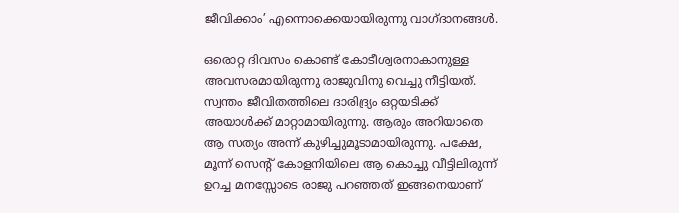ജീവിക്കാം’ എന്നൊക്കെയായിരുന്നു വാഗ്ദാനങ്ങള്‍.

ഒരൊറ്റ ദിവസം കൊണ്ട് കോടീശ്വരനാകാനുള്ള അവസരമായിരുന്നു രാജുവിനു വെച്ചു നീട്ടിയത്. സ്വന്തം ജീവിതത്തിലെ ദാരിദ്ര്യം ഒറ്റയടിക്ക് അയാള്‍ക്ക് മാറ്റാമായിരുന്നു. ആരും അറിയാതെ ആ സത്യം അന്ന് കുഴിച്ചുമൂടാമായിരുന്നു. പക്ഷേ, മൂന്ന് സെന്റ് കോളനിയിലെ ആ കൊച്ചു വീട്ടിലിരുന്ന് ഉറച്ച മനസ്സോടെ രാജു പറഞ്ഞത് ഇങ്ങനെയാണ്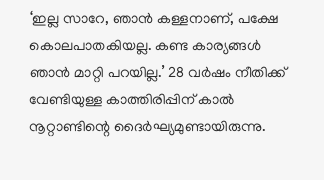‘ഇല്ല സാറേ, ഞാന്‍ കള്ളനാണ്, പക്ഷേ കൊലപാതകിയല്ല. കണ്ട കാര്യങ്ങള്‍ ഞാന്‍ മാറ്റി പറയില്ല.’ 28 വര്‍ഷം നീതിക്ക് വേണ്ടിയുള്ള കാത്തിരിപ്പിന് കാല്‍ നൂറ്റാണ്ടിന്റെ ദൈര്‍ഘ്യമുണ്ടായിരുന്നു.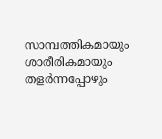സാമ്പത്തികമായും ശാരീരികമായും തളര്‍ന്നപ്പോഴും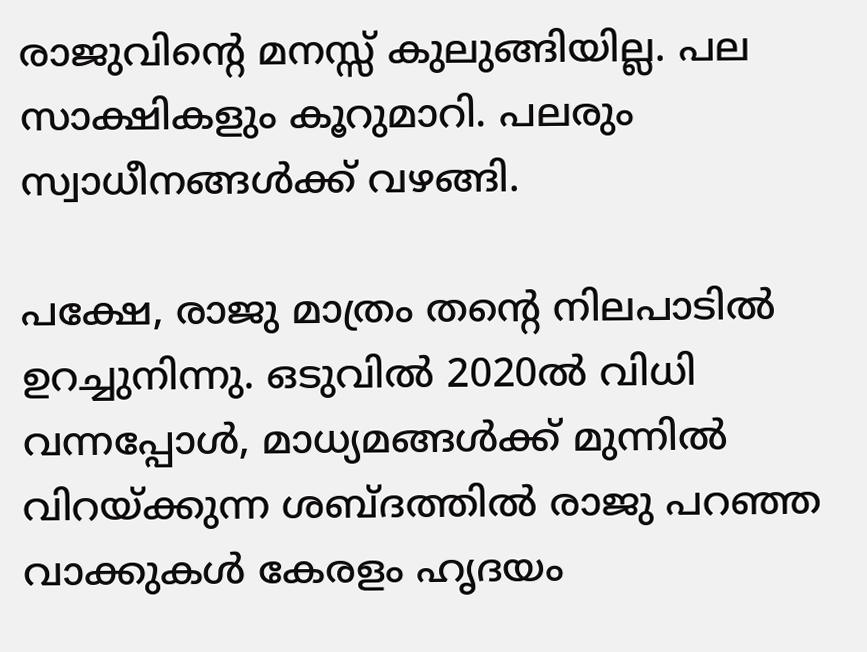രാജുവിന്റെ മനസ്സ് കുലുങ്ങിയില്ല. പല സാക്ഷികളും കൂറുമാറി. പലരും സ്വാധീനങ്ങള്‍ക്ക് വഴങ്ങി.

പക്ഷേ, രാജു മാത്രം തന്റെ നിലപാടില്‍ ഉറച്ചുനിന്നു. ഒടുവില്‍ 2020ല്‍ വിധി വന്നപ്പോള്‍, മാധ്യമങ്ങള്‍ക്ക് മുന്നില്‍ വിറയ്ക്കുന്ന ശബ്ദത്തില്‍ രാജു പറഞ്ഞ വാക്കുകള്‍ കേരളം ഹൃദയം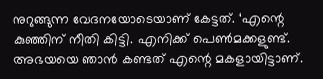നുറുങ്ങുന്ന വേദനയോടെയാണ് കേട്ടത്. ‘എന്റെ കുഞ്ഞിന് നീതി കിട്ടി. എനിക്ക് പെണ്‍മക്കളുണ്ട്. അഭയയെ ഞാന്‍ കണ്ടത് എന്റെ മകളായിട്ടാണ്.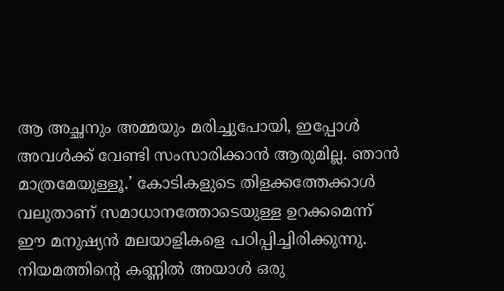ആ അച്ഛനും അമ്മയും മരിച്ചുപോയി, ഇപ്പോള്‍ അവള്‍ക്ക് വേണ്ടി സംസാരിക്കാന്‍ ആരുമില്ല. ഞാന്‍ മാത്രമേയുള്ളൂ.’ കോടികളുടെ തിളക്കത്തേക്കാള്‍ വലുതാണ് സമാധാനത്തോടെയുള്ള ഉറക്കമെന്ന് ഈ മനുഷ്യന്‍ മലയാളികളെ പഠിപ്പിച്ചിരിക്കുന്നു. നിയമത്തിന്റെ കണ്ണില്‍ അയാള്‍ ഒരു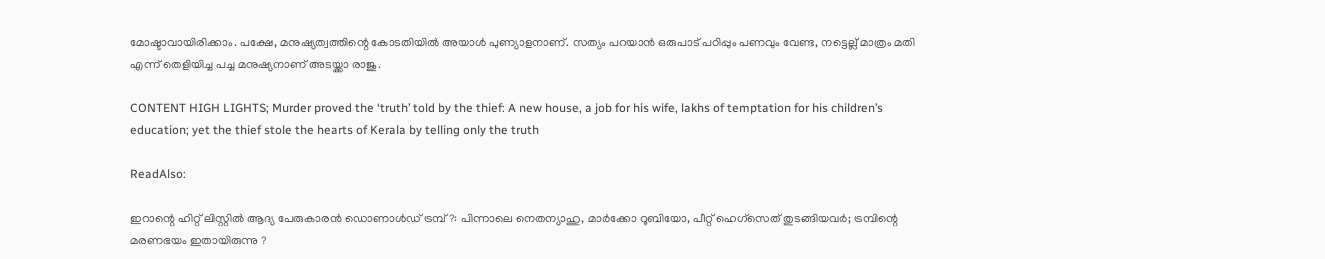മോഷ്ടാവായിരിക്കാം. പക്ഷേ, മനുഷ്യത്വത്തിന്റെ കോടതിയില്‍ അയാള്‍ പുണ്യാളനാണ്. സത്യം പറയാന്‍ ഒരുപാട് പഠിപ്പും പണവും വേണ്ട, നട്ടെല്ല് മാത്രം മതി എന്ന് തെളിയിച്ച പച്ച മനുഷ്യനാണ് അടയ്ക്കാ രാജു.

CONTENT HIGH LIGHTS; Murder proved the ‘truth’ told by the thief: A new house, a job for his wife, lakhs of temptation for his children’s education; yet the thief stole the hearts of Kerala by telling only the truth

ReadAlso:

ഇറാന്റെ ഹിറ്റ് ലിസ്റ്റില്‍ ആദ്യ പേരുകാരന്‍ ഡൊണാള്‍ഡ് ട്രമ്പ് ?: പിന്നാലെ നെതന്യാഹു, മാര്‍ക്കോ റൂബിയോ, പീറ്റ് ഹെഗ്‌സെത് തുടങ്ങിയവര്‍; ട്രമ്പിന്റെ മരണഭയം ഇതായിരുന്നു ?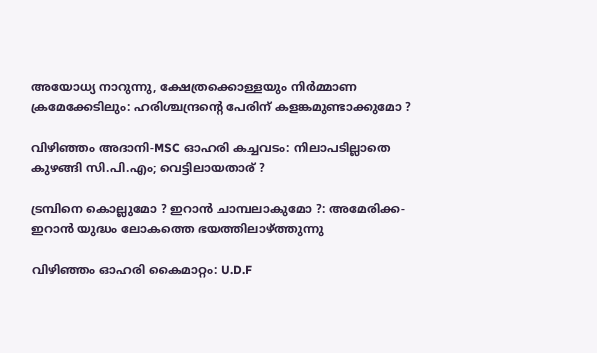അയോധ്യ നാറുന്നു, ക്ഷേത്രക്കൊള്ളയും നിര്‍മ്മാണ ക്രമേക്കേടിലും: ഹരിശ്ചന്ദ്രന്റെ പേരിന് കളങ്കമുണ്ടാക്കുമോ ?

വിഴിഞ്ഞം അദാനി-MSC ഓഹരി കച്ചവടം: നിലാപടില്ലാതെ കുഴങ്ങി സി.പി.എം; വെട്ടിലായതാര് ?

ട്രമ്പിനെ കൊല്ലുമോ ? ഇറാന്‍ ചാമ്പലാകുമോ ?: അമേരിക്ക-ഇറാന്‍ യുദ്ധം ലോകത്തെ ഭയത്തിലാഴ്ത്തുന്നു

വിഴിഞ്ഞം ഓഹരി കൈമാറ്റം: U.D.F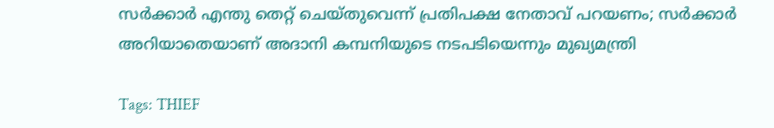സര്‍ക്കാര്‍ എന്തു തെറ്റ് ചെയ്തുവെന്ന് പ്രതിപക്ഷ നേതാവ് പറയണം; സര്‍ക്കാര്‍ അറിയാതെയാണ് അദാനി കമ്പനിയുടെ നടപടിയെന്നും മുഖ്യമന്ത്രി

Tags: THIEF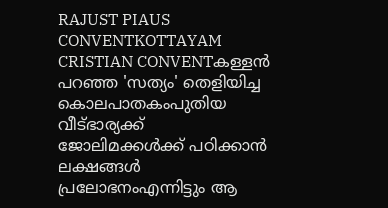RAJUST PIAUS CONVENTKOTTAYAM CRISTIAN CONVENTകള്ളന്‍ പറഞ്ഞ 'സത്യം' തെളിയിച്ച കൊലപാതകംപുതിയ വീട്ഭാര്യക്ക് ജോലിമക്കള്‍ക്ക് പഠിക്കാന്‍ ലക്ഷങ്ങള്‍ പ്രലോഭനംഎന്നിട്ടും ആ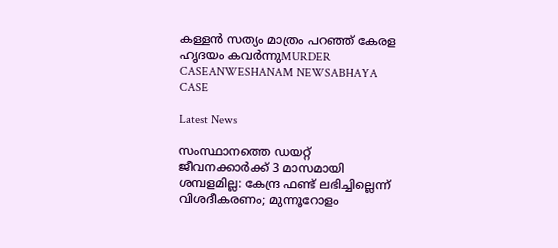കള്ളന്‍ സത്യം മാത്രം പറഞ്ഞ് കേരള ഹൃദയം കവര്‍ന്നുMURDER CASEANWESHANAM NEWSABHAYA CASE

Latest News

സംസ്ഥാനത്തെ ഡയറ്റ് ജീവനക്കാര്‍ക്ക് 3 മാസമായി ശമ്പളമില്ല: കേന്ദ്ര ഫണ്ട് ലഭിച്ചില്ലെന്ന് വിശദീകരണം; മുന്നൂറോളം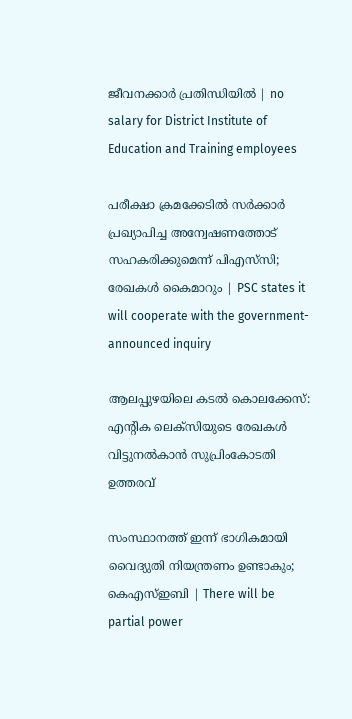ജീവനക്കാര്‍ പ്രതിന്ധിയില്‍ | no salary for District Institute of Education and Training employees

പരീക്ഷാ ക്രമക്കേടില്‍ സര്‍ക്കാര്‍ പ്രഖ്യാപിച്ച അന്വേഷണത്തോട് സഹകരിക്കുമെന്ന് പിഎസ്‌സി; രേഖകള്‍ കൈമാറും | PSC states it will cooperate with the government-announced inquiry

ആലപ്പുഴയിലെ കടല്‍ കൊലക്കേസ്: എന്റിക ലെക്‌സിയുടെ രേഖകള്‍ വിട്ടുനല്‍കാന്‍ സുപ്രിംകോടതി ഉത്തരവ്

സംസ്ഥാനത്ത് ഇന്ന് ഭാഗികമായി വൈദ്യുതി നിയന്ത്രണം ഉണ്ടാകും; കെഎസ്ഇബി | There will be partial power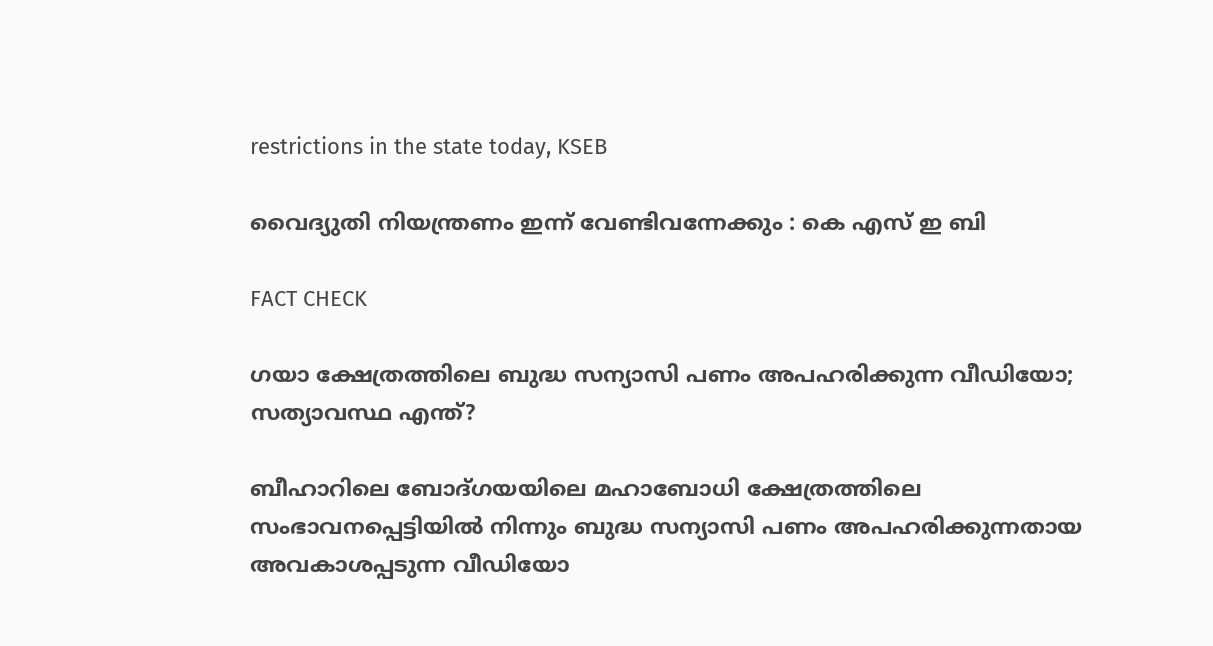restrictions in the state today, KSEB

വൈദ്യുതി നിയന്ത്രണം ഇന്ന് വേണ്ടിവന്നേക്കും : കെ എസ് ഇ ബി

FACT CHECK

ഗയാ ക്ഷേത്രത്തിലെ ബുദ്ധ സന്യാസി പണം അപഹരിക്കുന്ന വീഡിയോ; സത്യാവസ്ഥ എന്ത്?

ബീഹാറിലെ ബോദ്ഗയയിലെ മഹാബോധി ക്ഷേത്രത്തിലെ സംഭാവനപ്പെട്ടിയില്‍ നിന്നും ബുദ്ധ സന്യാസി പണം അപഹരിക്കുന്നതായ അവകാശപ്പടുന്ന വീഡിയോ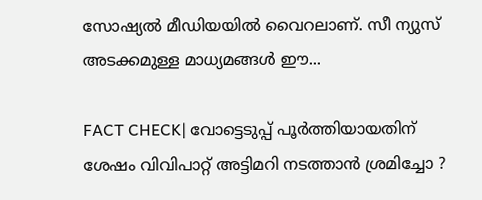സോഷ്യല്‍ മീഡിയയില്‍ വൈറലാണ്. സീ ന്യുസ് അടക്കമുള്ള മാധ്യമങ്ങള്‍ ഈ...

FACT CHECK| വോട്ടെടുപ്പ് പൂർത്തിയായതിന് ശേഷം വിവിപാറ്റ് അട്ടിമറി നടത്താൻ ശ്രമിച്ചോ ?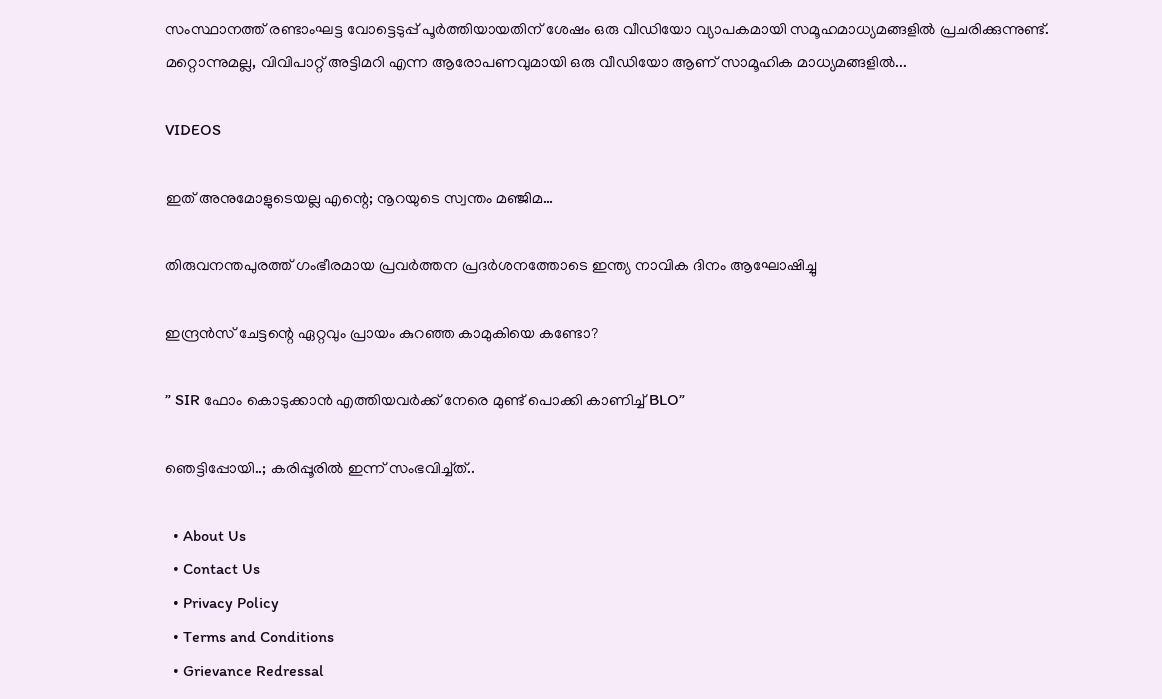സംസ്ഥാനത്ത് രണ്ടാംഘട്ട വോട്ടെടുപ്പ് പൂർത്തിയായതിന് ശേഷം ഒരു വീഡിയോ വ്യാപകമായി സമൂഹമാധ്യമങ്ങളിൽ പ്രചരിക്കുന്നുണ്ട്. മറ്റൊന്നുമല്ല, വിവിപാറ്റ് അട്ടിമറി എന്ന ആരോപണവുമായി ഒരു വീഡിയോ ആണ് സാമൂഹിക മാധ്യമങ്ങളിൽ...

VIDEOS

ഇത് അനുമോളുടെയല്ല എന്റെ; നൂറയുടെ സ്വന്തം മഞ്ജിമ…

തിരുവനന്തപുരത്ത് ഗംഭീരമായ പ്രവർത്തന പ്രദർശനത്തോടെ ഇന്ത്യ നാവിക ദിനം ആഘോഷിച്ചു

ഇന്ദ്രൻസ് ചേട്ടന്റെ ഏറ്റവും പ്രായം കുറഞ്ഞ കാമുകിയെ കണ്ടോ?

” SIR ഫോം കൊടുക്കാൻ എത്തിയവർക്ക് നേരെ മുണ്ട് പൊക്കി കാണിച്ച് BLO”

ഞെട്ടിപ്പോയി..; കരിപ്പൂരിൽ ഇന്ന് സംഭവിച്ച്ത്..

  • About Us
  • Contact Us
  • Privacy Policy
  • Terms and Conditions
  • Grievance Redressal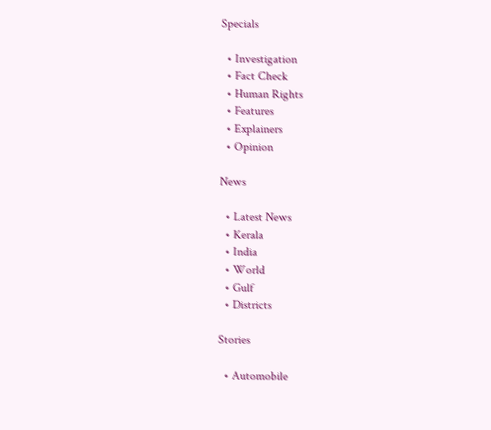Specials

  • Investigation
  • Fact Check
  • Human Rights
  • Features
  • Explainers
  • Opinion

News

  • Latest News
  • Kerala
  • India
  • World
  • Gulf
  • Districts

Stories

  • Automobile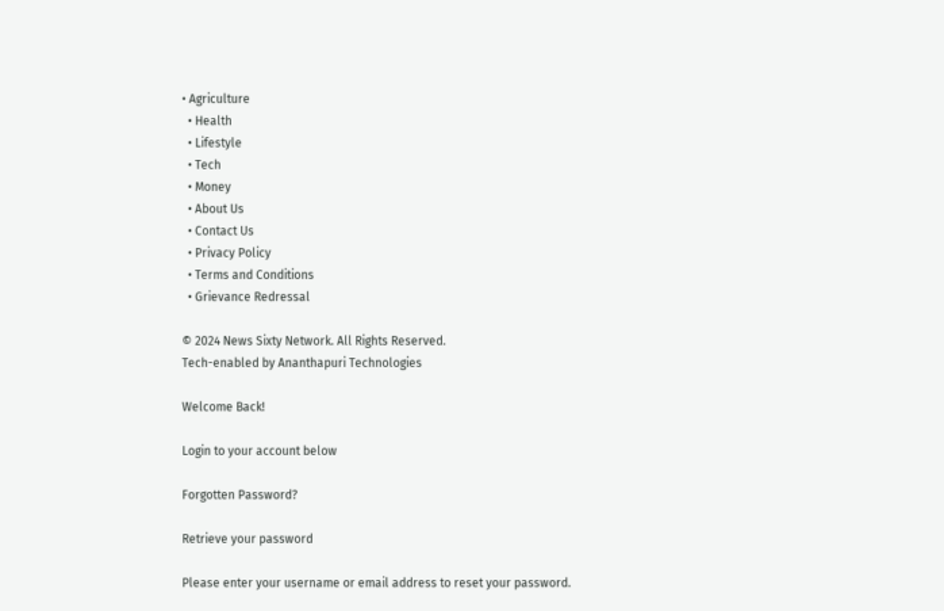• Agriculture
  • Health
  • Lifestyle
  • Tech
  • Money
  • About Us
  • Contact Us
  • Privacy Policy
  • Terms and Conditions
  • Grievance Redressal

© 2024 News Sixty Network. All Rights Reserved.
Tech-enabled by Ananthapuri Technologies

Welcome Back!

Login to your account below

Forgotten Password?

Retrieve your password

Please enter your username or email address to reset your password.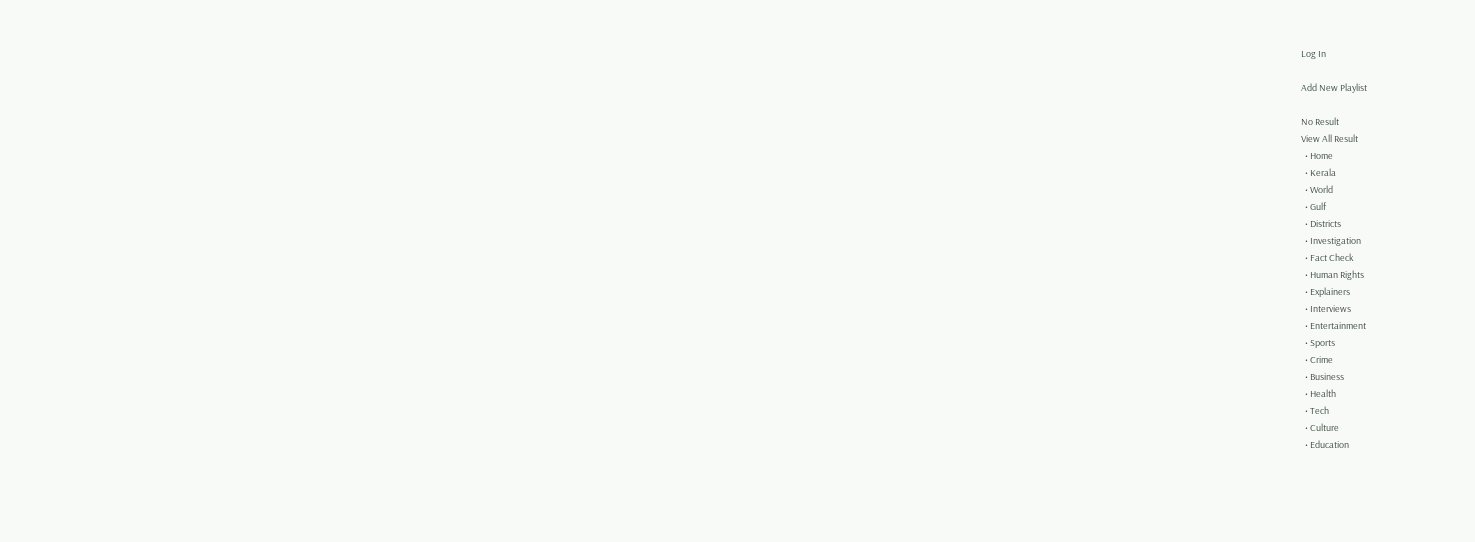Log In

Add New Playlist

No Result
View All Result
  • Home
  • Kerala
  • World
  • Gulf
  • Districts
  • Investigation
  • Fact Check
  • Human Rights
  • Explainers
  • Interviews
  • Entertainment
  • Sports
  • Crime
  • Business
  • Health
  • Tech
  • Culture
  • Education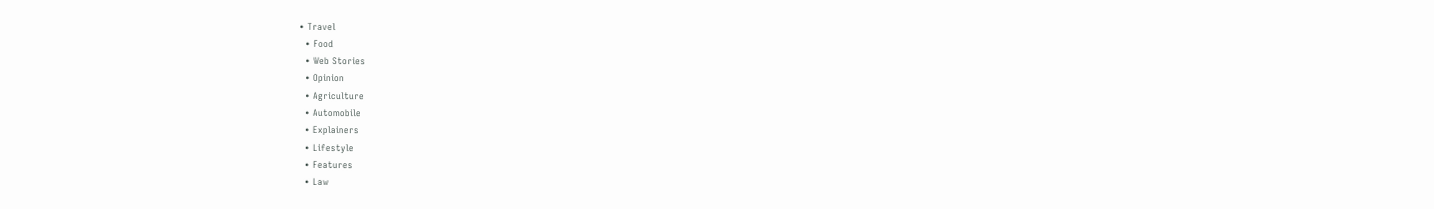• Travel
  • Food
  • Web Stories
  • Opinion
  • Agriculture
  • Automobile
  • Explainers
  • Lifestyle
  • Features
  • Law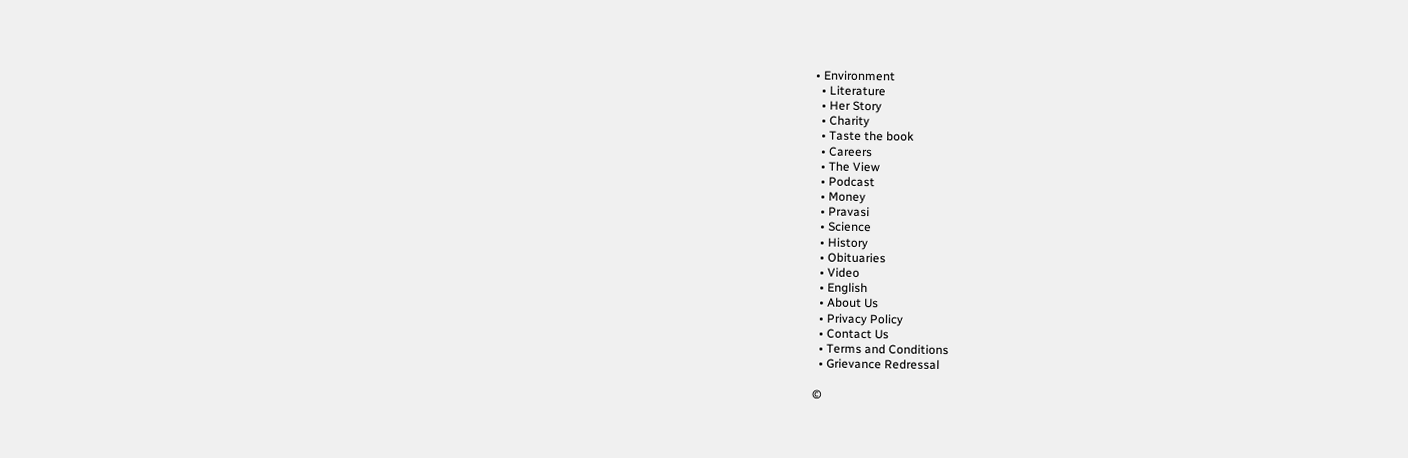• Environment
  • Literature
  • Her Story
  • Charity
  • Taste the book
  • Careers
  • The View
  • Podcast
  • Money
  • Pravasi
  • Science
  • History
  • Obituaries
  • Video
  • English
  • About Us
  • Privacy Policy
  • Contact Us
  • Terms and Conditions
  • Grievance Redressal

©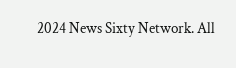2024 News Sixty Network. All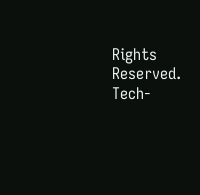Rights Reserved.
Tech-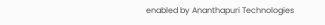enabled by Ananthapuri Technologies